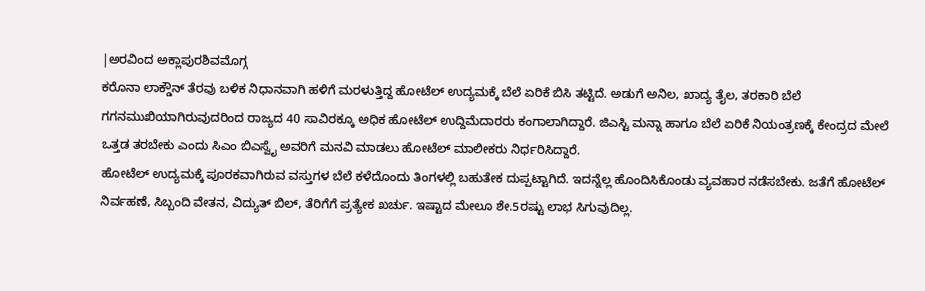|ಅರವಿಂದ ಅಕ್ಲಾಪುರಶಿವಮೊಗ್ಗ
ಕರೊನಾ ಲಾಕ್ಡೌನ್ ತೆರವು ಬಳಿಕ ನಿಧಾನವಾಗಿ ಹಳಿಗೆ ಮರಳುತ್ತಿದ್ದ ಹೋಟೆಲ್ ಉದ್ಯಮಕ್ಕೆ ಬೆಲೆ ಏರಿಕೆ ಬಿಸಿ ತಟ್ಟಿದೆ. ಅಡುಗೆ ಅನಿಲ, ಖಾದ್ಯ ತೈಲ, ತರಕಾರಿ ಬೆಲೆ ಗಗನಮುಖಿಯಾಗಿರುವುದರಿಂದ ರಾಜ್ಯದ 40 ಸಾವಿರಕ್ಕೂ ಅಧಿಕ ಹೋಟೆಲ್ ಉದ್ದಿಮೆದಾರರು ಕಂಗಾಲಾಗಿದ್ದಾರೆ. ಜಿಎಸ್ಟಿ ಮನ್ನಾ ಹಾಗೂ ಬೆಲೆ ಏರಿಕೆ ನಿಯಂತ್ರಣಕ್ಕೆ ಕೇಂದ್ರದ ಮೇಲೆ ಒತ್ತಡ ತರಬೇಕು ಎಂದು ಸಿಎಂ ಬಿಎಸ್ವೈ ಅವರಿಗೆ ಮನವಿ ಮಾಡಲು ಹೋಟೆಲ್ ಮಾಲೀಕರು ನಿರ್ಧರಿಸಿದ್ದಾರೆ.
ಹೋಟೆಲ್ ಉದ್ಯಮಕ್ಕೆ ಪೂರಕವಾಗಿರುವ ವಸ್ತುಗಳ ಬೆಲೆ ಕಳೆದೊಂದು ತಿಂಗಳಲ್ಲಿ ಬಹುತೇಕ ದುಪ್ಪಟ್ಟಾಗಿದೆ. ಇದನ್ನೆಲ್ಲ ಹೊಂದಿಸಿಕೊಂಡು ವ್ಯವಹಾರ ನಡೆಸಬೇಕು. ಜತೆಗೆ ಹೋಟೆಲ್ ನಿರ್ವಹಣೆ, ಸಿಬ್ಬಂದಿ ವೇತನ, ವಿದ್ಯುತ್ ಬಿಲ್, ತೆರಿಗೆಗೆ ಪ್ರತ್ಯೇಕ ಖರ್ಚು. ಇಷ್ಟಾದ ಮೇಲೂ ಶೇ.5ರಷ್ಟು ಲಾಭ ಸಿಗುವುದಿಲ್ಲ.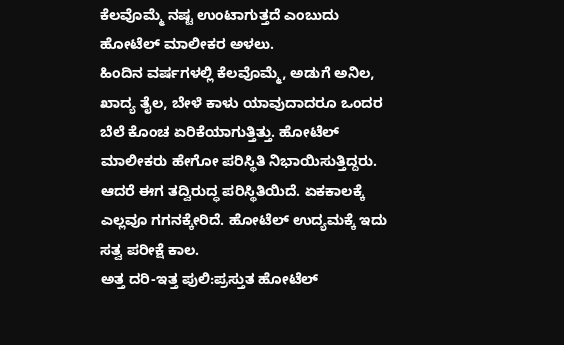ಕೆಲವೊಮ್ಮೆ ನಷ್ಟ ಉಂಟಾಗುತ್ತದೆ ಎಂಬುದು ಹೋಟೆಲ್ ಮಾಲೀಕರ ಅಳಲು.
ಹಿಂದಿನ ವರ್ಷಗಳಲ್ಲಿ ಕೆಲವೊಮ್ಮೆ, ಅಡುಗೆ ಅನಿಲ, ಖಾದ್ಯ ತೈಲ, ಬೇಳೆ ಕಾಳು ಯಾವುದಾದರೂ ಒಂದರ ಬೆಲೆ ಕೊಂಚ ಏರಿಕೆಯಾಗುತ್ತಿತ್ತು. ಹೋಟೆಲ್ ಮಾಲೀಕರು ಹೇಗೋ ಪರಿಸ್ಥಿತಿ ನಿಭಾಯಿಸುತ್ತಿದ್ದರು. ಆದರೆ ಈಗ ತದ್ವಿರುದ್ಧ ಪರಿಸ್ಥಿತಿಯಿದೆ. ಏಕಕಾಲಕ್ಕೆ ಎಲ್ಲವೂ ಗಗನಕ್ಕೇರಿದೆ. ಹೋಟೆಲ್ ಉದ್ಯಮಕ್ಕೆ ಇದು ಸತ್ವ ಪರೀಕ್ಷೆ ಕಾಲ.
ಅತ್ತ ದರಿ-ಇತ್ತ ಪುಲಿ:ಪ್ರಸ್ತುತ ಹೋಟೆಲ್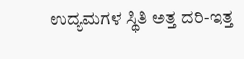ಉದ್ಯಮಗಳ ಸ್ಥಿತಿ ಅತ್ತ ದರಿ-ಇತ್ತ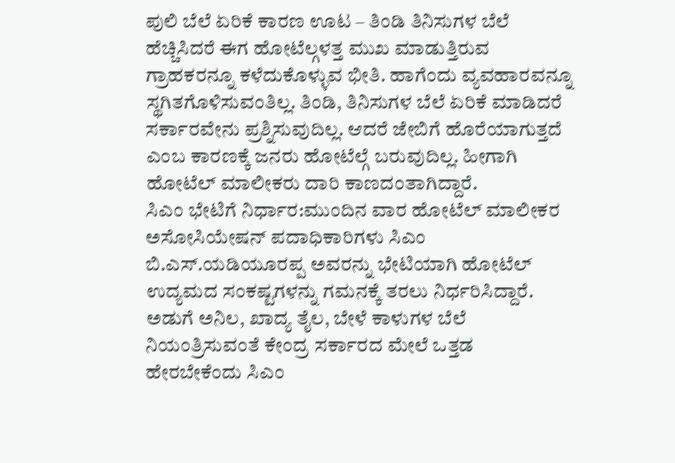ಪುಲಿ ಬೆಲೆ ಏರಿಕೆ ಕಾರಣ ಊಟ – ತಿಂಡಿ ತಿನಿಸುಗಳ ಬೆಲೆ ಹೆಚ್ಚಿಸಿದರೆ ಈಗ ಹೋಟೆಲ್ಗಳತ್ತ ಮುಖ ಮಾಡುತ್ತಿರುವ ಗ್ರಾಹಕರನ್ನೂ ಕಳೆದುಕೊಳ್ಳುವ ಭೀತಿ. ಹಾಗೆಂದು ವ್ಯವಹಾರವನ್ನೂ ಸ್ಥಗಿತಗೊಳಿಸುವಂತಿಲ್ಲ. ತಿಂಡಿ, ತಿನಿಸುಗಳ ಬೆಲೆ ಏರಿಕೆ ಮಾಡಿದರೆ ಸರ್ಕಾರವೇನು ಪ್ರಶ್ನಿಸುವುದಿಲ್ಲ. ಆದರೆ ಜೇಬಿಗೆ ಹೊರೆಯಾಗುತ್ತದೆ ಎಂಬ ಕಾರಣಕ್ಕೆ ಜನರು ಹೋಟೆಲ್ಗೆ ಬರುವುದಿಲ್ಲ. ಹೀಗಾಗಿ ಹೋಟೆಲ್ ಮಾಲೀಕರು ದಾರಿ ಕಾಣದಂತಾಗಿದ್ದಾರೆ.
ಸಿಎಂ ಭೇಟಿಗೆ ನಿರ್ಧಾರ:ಮುಂದಿನ ವಾರ ಹೋಟೆಲ್ ಮಾಲೀಕರ ಅಸೋಸಿಯೇಷನ್ ಪದಾಧಿಕಾರಿಗಳು ಸಿಎಂ ಬಿ.ಎಸ್.ಯಡಿಯೂರಪ್ಪ ಅವರನ್ನು ಭೇಟಿಯಾಗಿ ಹೋಟೆಲ್ ಉದ್ಯಮದ ಸಂಕಷ್ಟಗಳನ್ನು ಗಮನಕ್ಕೆ ತರಲು ನಿರ್ಧರಿಸಿದ್ದಾರೆ. ಅಡುಗೆ ಅನಿಲ, ಖಾದ್ಯ ತೈಲ, ಬೇಳೆ ಕಾಳುಗಳ ಬೆಲೆ ನಿಯಂತ್ರಿಸುವಂತೆ ಕೇಂದ್ರ ಸರ್ಕಾರದ ಮೇಲೆ ಒತ್ತಡ ಹೇರಬೇಕೆಂದು ಸಿಎಂ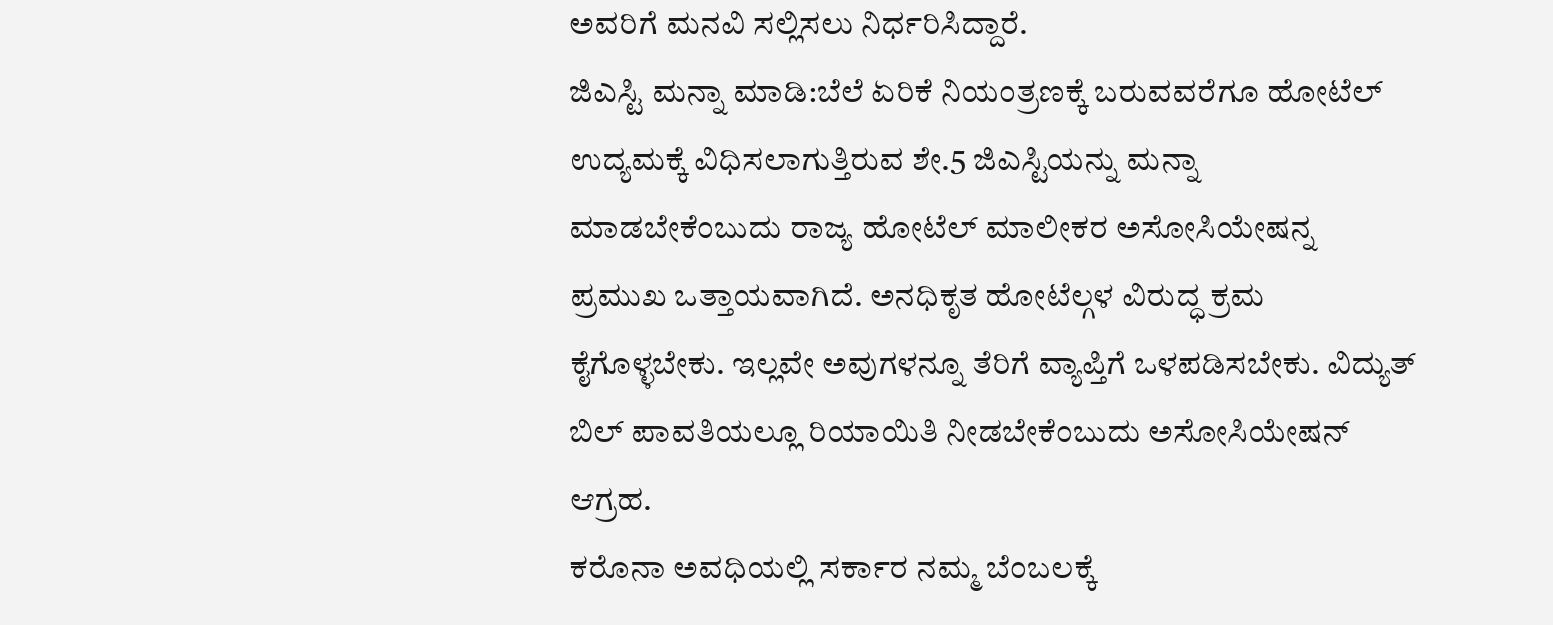ಅವರಿಗೆ ಮನವಿ ಸಲ್ಲಿಸಲು ನಿರ್ಧರಿಸಿದ್ದಾರೆ.
ಜಿಎಸ್ಟಿ ಮನ್ನಾ ಮಾಡಿ:ಬೆಲೆ ಏರಿಕೆ ನಿಯಂತ್ರಣಕ್ಕೆ ಬರುವವರೆಗೂ ಹೋಟೆಲ್ ಉದ್ಯಮಕ್ಕೆ ವಿಧಿಸಲಾಗುತ್ತಿರುವ ಶೇ.5 ಜಿಎಸ್ಟಿಯನ್ನು ಮನ್ನಾ ಮಾಡಬೇಕೆಂಬುದು ರಾಜ್ಯ ಹೋಟೆಲ್ ಮಾಲೀಕರ ಅಸೋಸಿಯೇಷನ್ನ ಪ್ರಮುಖ ಒತ್ತಾಯವಾಗಿದೆ. ಅನಧಿಕೃತ ಹೋಟೆಲ್ಗಳ ವಿರುದ್ಧ ಕ್ರಮ ಕೈಗೊಳ್ಳಬೇಕು. ಇಲ್ಲವೇ ಅವುಗಳನ್ನೂ ತೆರಿಗೆ ವ್ಯಾಪ್ತಿಗೆ ಒಳಪಡಿಸಬೇಕು. ವಿದ್ಯುತ್ ಬಿಲ್ ಪಾವತಿಯಲ್ಲೂ ರಿಯಾಯಿತಿ ನೀಡಬೇಕೆಂಬುದು ಅಸೋಸಿಯೇಷನ್ ಆಗ್ರಹ.
ಕರೊನಾ ಅವಧಿಯಲ್ಲಿ ಸರ್ಕಾರ ನಮ್ಮ ಬೆಂಬಲಕ್ಕೆ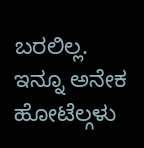ಬರಲಿಲ್ಲ. ಇನ್ನೂ ಅನೇಕ ಹೋಟೆಲ್ಗಳು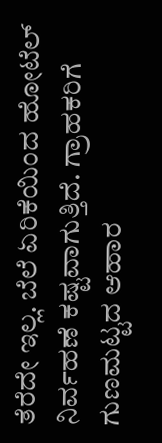ತೆರೆದೇ ಇಲ್ಲ. ಬೆಲೆ ಏರಿಕೆಯಿಂದ ಹೋಟೆಲ್ ನಿರ್ವಹಣೆ ಕಷ್ಟವಾಗುತ್ತಿದೆ. ಗ್ರಾಹಕರಿಗೆ ಗುಣಮಟ್ಟದ ಆಹಾರ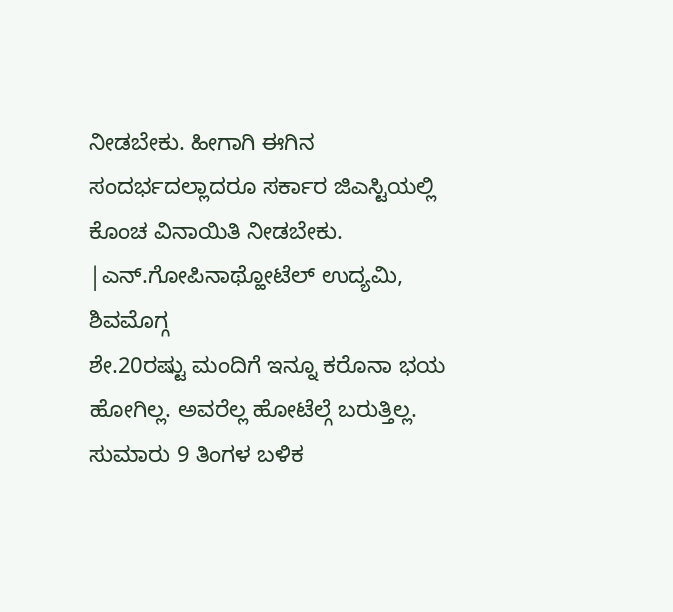ನೀಡಬೇಕು. ಹೀಗಾಗಿ ಈಗಿನ ಸಂದರ್ಭದಲ್ಲಾದರೂ ಸರ್ಕಾರ ಜಿಎಸ್ಟಿಯಲ್ಲಿ ಕೊಂಚ ವಿನಾಯಿತಿ ನೀಡಬೇಕು.
|ಎನ್.ಗೋಪಿನಾಥ್ಹೋಟೆಲ್ ಉದ್ಯಮಿ, ಶಿವಮೊಗ್ಗ
ಶೇ.20ರಷ್ಟು ಮಂದಿಗೆ ಇನ್ನೂ ಕರೊನಾ ಭಯ ಹೋಗಿಲ್ಲ. ಅವರೆಲ್ಲ ಹೋಟೆಲ್ಗೆ ಬರುತ್ತಿಲ್ಲ. ಸುಮಾರು 9 ತಿಂಗಳ ಬಳಿಕ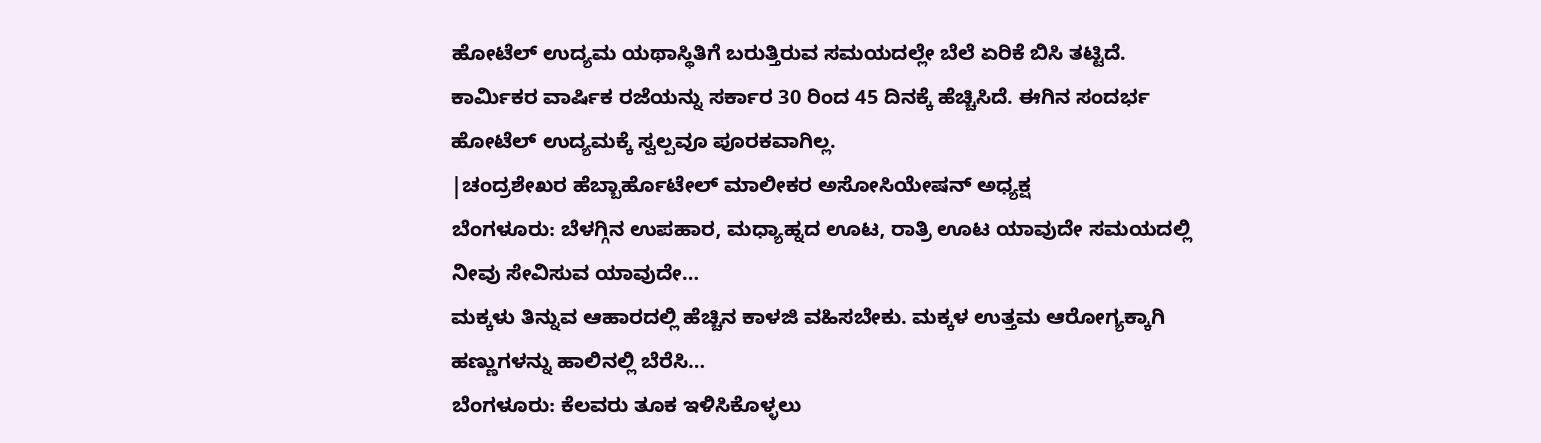ಹೋಟೆಲ್ ಉದ್ಯಮ ಯಥಾಸ್ಥಿತಿಗೆ ಬರುತ್ತಿರುವ ಸಮಯದಲ್ಲೇ ಬೆಲೆ ಏರಿಕೆ ಬಿಸಿ ತಟ್ಟಿದೆ. ಕಾರ್ವಿುಕರ ವಾರ್ಷಿಕ ರಜೆಯನ್ನು ಸರ್ಕಾರ 30 ರಿಂದ 45 ದಿನಕ್ಕೆ ಹೆಚ್ಚಿಸಿದೆ. ಈಗಿನ ಸಂದರ್ಭ ಹೋಟೆಲ್ ಉದ್ಯಮಕ್ಕೆ ಸ್ವಲ್ಪವೂ ಪೂರಕವಾಗಿಲ್ಲ.
|ಚಂದ್ರಶೇಖರ ಹೆಬ್ಬಾರ್ಹೊಟೇಲ್ ಮಾಲೀಕರ ಅಸೋಸಿಯೇಷನ್ ಅಧ್ಯಕ್ಷ
ಬೆಂಗಳೂರು: ಬೆಳಗ್ಗಿನ ಉಪಹಾರ, ಮಧ್ಯಾಹ್ನದ ಊಟ, ರಾತ್ರಿ ಊಟ ಯಾವುದೇ ಸಮಯದಲ್ಲಿ ನೀವು ಸೇವಿಸುವ ಯಾವುದೇ…
ಮಕ್ಕಳು ತಿನ್ನುವ ಆಹಾರದಲ್ಲಿ ಹೆಚ್ಚಿನ ಕಾಳಜಿ ವಹಿಸಬೇಕು. ಮಕ್ಕಳ ಉತ್ತಮ ಆರೋಗ್ಯಕ್ಕಾಗಿ ಹಣ್ಣುಗಳನ್ನು ಹಾಲಿನಲ್ಲಿ ಬೆರೆಸಿ…
ಬೆಂಗಳೂರು: ಕೆಲವರು ತೂಕ ಇಳಿಸಿಕೊಳ್ಳಲು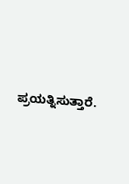ಪ್ರಯತ್ನಿಸುತ್ತಾರೆ.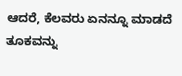ಆದರೆ, ಕೆಲವರು ಏನನ್ನೂ ಮಾಡದೆ ತೂಕವನ್ನು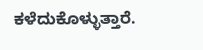ಕಳೆದುಕೊಳ್ಳುತ್ತಾರೆ.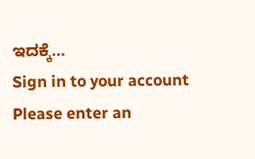ಇದಕ್ಕೆ…
Sign in to your account
Please enter an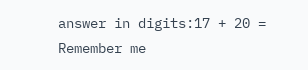answer in digits:17 + 20 =
Remember me